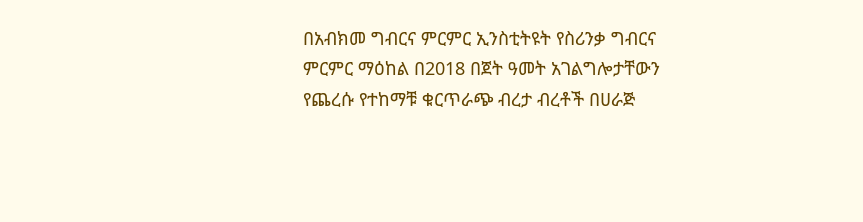በአብክመ ግብርና ምርምር ኢንስቲትዩት የስሪንቃ ግብርና ምርምር ማዕከል በ2018 በጀት ዓመት አገልግሎታቸውን የጨረሱ የተከማቹ ቁርጥራጭ ብረታ ብረቶች በሀራጅ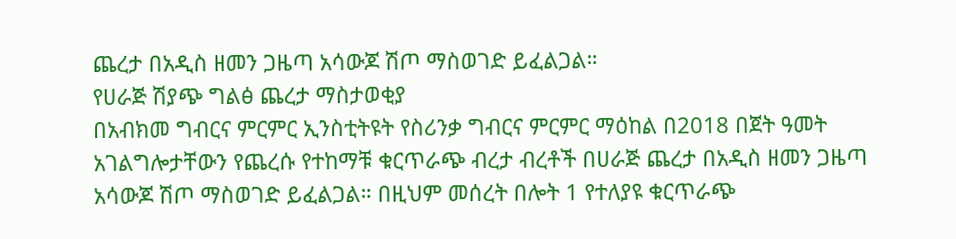ጨረታ በአዲስ ዘመን ጋዜጣ አሳውጆ ሽጦ ማስወገድ ይፈልጋል።
የሀራጅ ሽያጭ ግልፅ ጨረታ ማስታወቂያ
በአብክመ ግብርና ምርምር ኢንስቲትዩት የስሪንቃ ግብርና ምርምር ማዕከል በ2018 በጀት ዓመት አገልግሎታቸውን የጨረሱ የተከማቹ ቁርጥራጭ ብረታ ብረቶች በሀራጅ ጨረታ በአዲስ ዘመን ጋዜጣ አሳውጆ ሽጦ ማስወገድ ይፈልጋል። በዚህም መሰረት በሎት 1 የተለያዩ ቁርጥራጭ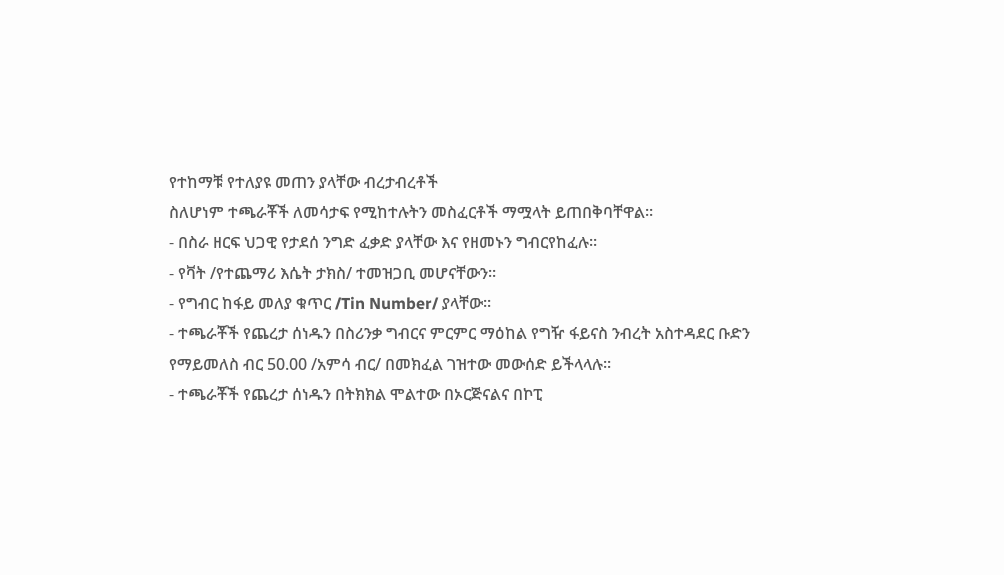የተከማቹ የተለያዩ መጠን ያላቸው ብረታብረቶች
ስለሆነም ተጫራቾች ለመሳታፍ የሚከተሉትን መስፈርቶች ማሟላት ይጠበቅባቸዋል።
- በስራ ዘርፍ ህጋዊ የታደሰ ንግድ ፈቃድ ያላቸው እና የዘመኑን ግብርየከፈሉ፡፡
- የቫት /የተጨማሪ እሴት ታክስ/ ተመዝጋቢ መሆናቸውን፡፡
- የግብር ከፋይ መለያ ቁጥር /Tin Number/ ያላቸው፡፡
- ተጫራቾች የጨረታ ሰነዱን በስሪንቃ ግብርና ምርምር ማዕከል የግዥ ፋይናስ ንብረት አስተዳደር ቡድን የማይመለስ ብር 50.00 /አምሳ ብር/ በመክፈል ገዝተው መውሰድ ይችላላሉ፡፡
- ተጫራቾች የጨረታ ሰነዱን በትክክል ሞልተው በኦርጅናልና በኮፒ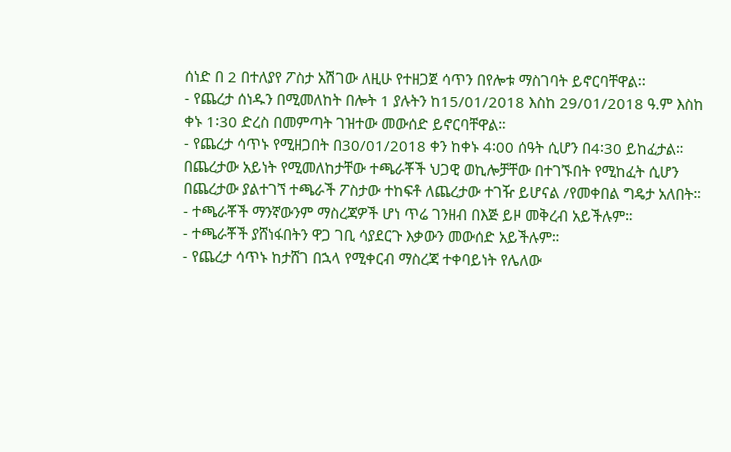ሰነድ በ 2 በተለያየ ፖስታ አሽገው ለዚሁ የተዘጋጀ ሳጥን በየሎቱ ማስገባት ይኖርባቸዋል፡፡
- የጨረታ ሰነዱን በሚመለከት በሎት 1 ያሉትን ከ15/01/2018 እስከ 29/01/2018 ዓ.ም እስከ ቀኑ 1፡30 ድረስ በመምጣት ገዝተው መውሰድ ይኖርባቸዋል።
- የጨረታ ሳጥኑ የሚዘጋበት በ30/01/2018 ቀን ከቀኑ 4፡00 ሰዓት ሲሆን በ4፡30 ይከፈታል። በጨረታው አይነት የሚመለከታቸው ተጫራቾች ህጋዊ ወኪሎቻቸው በተገኙበት የሚከፈት ሲሆን በጨረታው ያልተገኘ ተጫራች ፖስታው ተከፍቶ ለጨረታው ተገዥ ይሆናል /የመቀበል ግዴታ አለበት።
- ተጫራቾች ማንኛውንም ማስረጃዎች ሆነ ጥሬ ገንዘብ በእጅ ይዞ መቅረብ አይችሉም።
- ተጫራቾች ያሸነፋበትን ዋጋ ገቢ ሳያደርጉ እቃውን መውሰድ አይችሉም።
- የጨረታ ሳጥኑ ከታሸገ በኋላ የሚቀርብ ማስረጃ ተቀባይነት የሌለው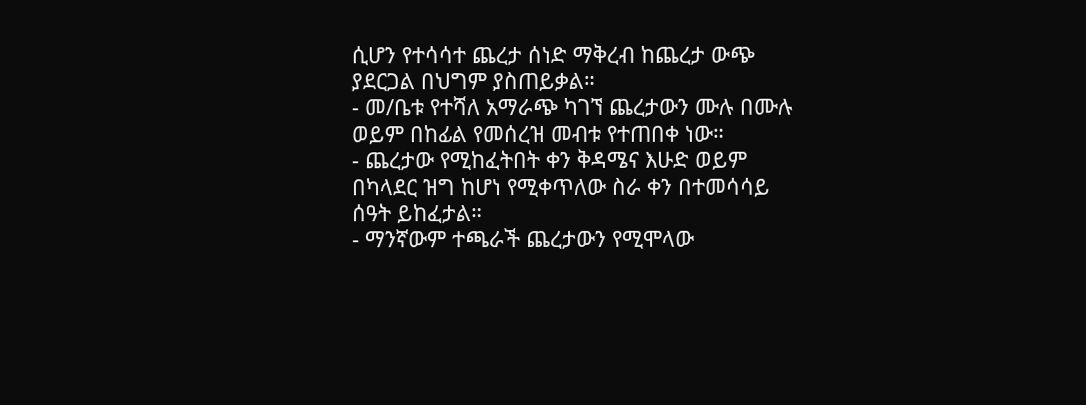ሲሆን የተሳሳተ ጨረታ ሰነድ ማቅረብ ከጨረታ ውጭ ያደርጋል በህግም ያስጠይቃል።
- መ/ቤቱ የተሻለ አማራጭ ካገኘ ጨረታውን ሙሉ በሙሉ ወይም በከፊል የመሰረዝ መብቱ የተጠበቀ ነው።
- ጨረታው የሚከፈትበት ቀን ቅዳሜና እሁድ ወይም በካላደር ዝግ ከሆነ የሚቀጥለው ስራ ቀን በተመሳሳይ ሰዓት ይከፈታል።
- ማንኛውም ተጫራች ጨረታውን የሚሞላው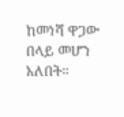ከመነሻ ዋጋው በላይ መሆን አለበት።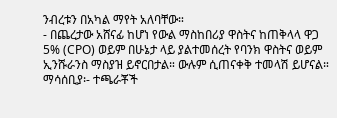ንብረቱን በአካል ማየት አለባቸው።
- በጨረታው አሸናፊ ከሆነ የውል ማስከበሪያ ዋስትና ከጠቅላላ ዋጋ 5% (CPO) ወይም በሁኔታ ላይ ያልተመሰረት የባንክ ዋስትና ወይም ኢንሹራንስ ማስያዝ ይኖርበታል። ውሉም ሲጠናቀቅ ተመላሽ ይሆናል።
ማሳሰቢያ፡- ተጫራቾች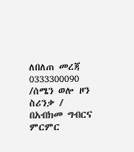ለበለጠ መረጃ 0333300090 /ሰሜን ወሎ ዞን ስሪንቃ /
በአብክመ ግብርና ምርምር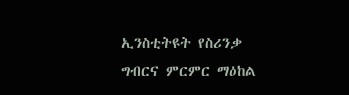ኢንስቲትዩት የስሪንቃ ግብርና ምርምር ማዕከል